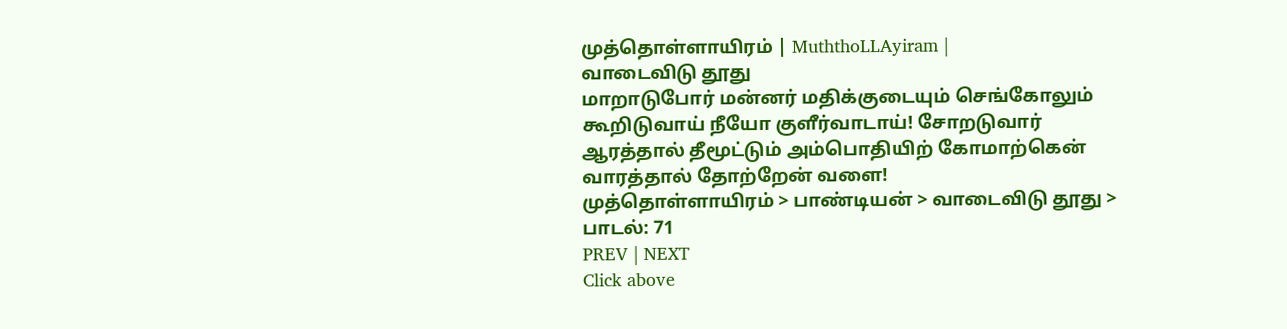முத்தொள்ளாயிரம் | MuththoLLAyiram |
வாடைவிடு தூது
மாறாடுபோர் மன்னர் மதிக்குடையும் செங்கோலும்
கூறிடுவாய் நீயோ குளீர்வாடாய்! சோறடுவார்
ஆரத்தால் தீமூட்டும் அம்பொதியிற் கோமாற்கென்
வாரத்தால் தோற்றேன் வளை!
முத்தொள்ளாயிரம் > பாண்டியன் > வாடைவிடு தூது > பாடல்: 71
PREV | NEXT
Click above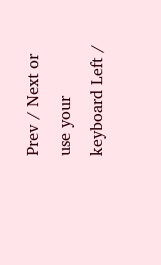Prev / Next or use your keyboard Left /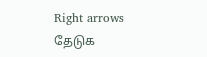Right arrows
தேடுக